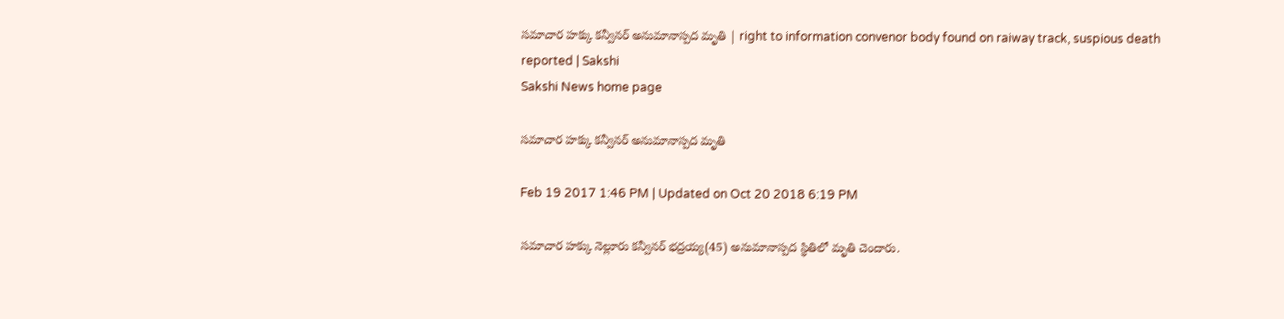సమాచార హక్కు కన్వీనర్‌ అనుమానాస్పద మృతి | right to information convenor body found on raiway track, suspious death reported | Sakshi
Sakshi News home page

సమాచార హక్కు కన్వీనర్‌ అనుమానాస్పద మృతి

Feb 19 2017 1:46 PM | Updated on Oct 20 2018 6:19 PM

సమాచార హక్కు నెల్లూరు కన్వీనర్‌ భద్రయ్య(45) అనుమానాస్పద స్థితిలో మృతి చెందారు.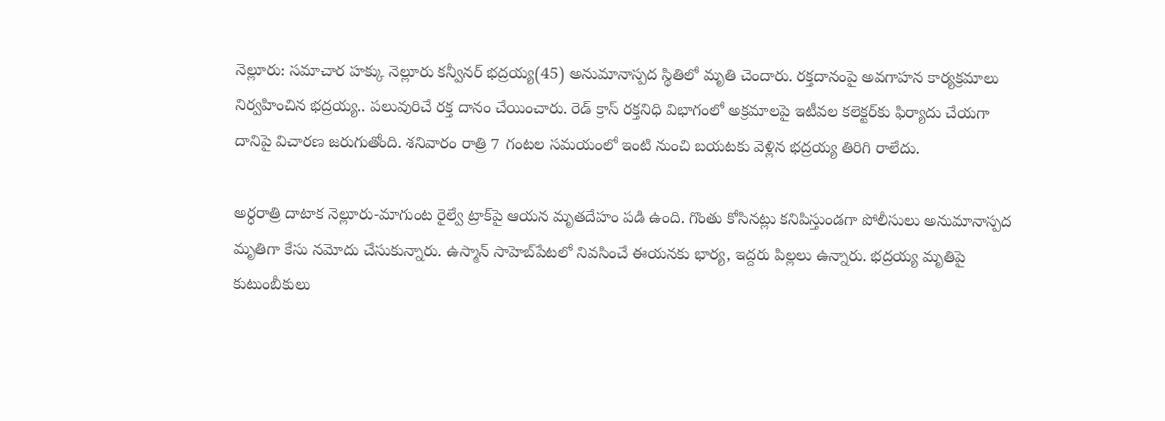నెల్లూరు: సమాచార హక్కు నెల్లూరు కన్వీనర్‌ భద్రయ్య(45) అనుమానాస్పద స్థితిలో మృతి చెందారు. రక్తదానంపై అవగాహన కార్యక్రమాలు నిర్వహించిన భద్రయ్య.. పలువురిచే రక్త దానం చేయించారు. రెడ్‌ క్రాస్‌ రక్తనిధి విభాగంలో అక్రమాలపై ఇటీవల కలెక్టర్‌కు ఫిర్యాదు చేయగా దానిపై విచారణ జరుగుతోంది. శనివారం రాత్రి 7 గంటల సమయంలో ఇంటి నుంచి బయటకు వెళ్లిన భద్రయ్య తిరిగి రాలేదు.

అర్ధరాత్రి దాటాక నెల్లూరు-మాగుంట రైల్వే ట్రాక్‌పై ఆయన మృతదేహం పడి ఉంది. గొంతు కోసినట్లు కనిపిస్తుండగా పోలీసులు అనుమానాస్పద మృతిగా కేసు నమోదు చేసుకున్నారు. ఉస్మాన్‌ సాహెబ్‌పేటలో నివసించే ఈయనకు భార్య, ఇద్దరు పిల్లలు ఉన్నారు. భద్రయ్య మృతిపై కుటుంబీకులు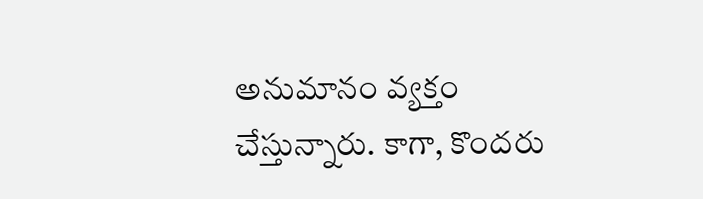అనుమానం వ్యక్తం చేస్తున్నారు. కాగా, కొందరు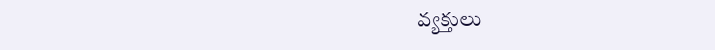వ్యక్తులు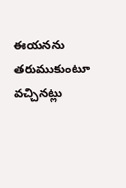ఈయనను తరుముకుంటూ వచ్చినట్లు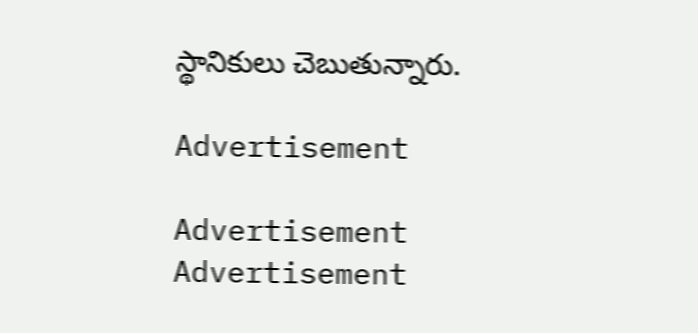స్థానికులు చెబుతున్నారు.

Advertisement

Advertisement
Advertisement